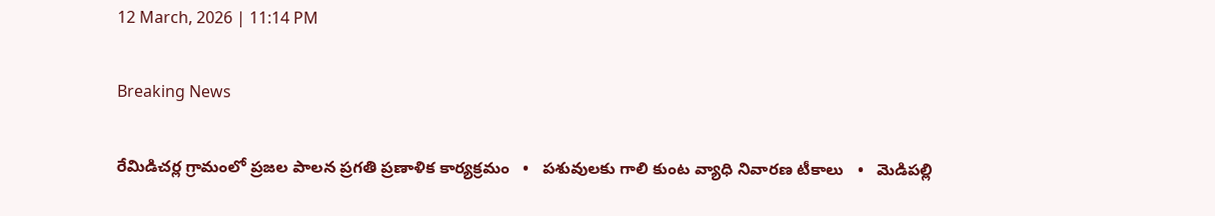12 March, 2026 | 11:14 PM

Breaking News

రేమిడిచర్ల గ్రామంలో ప్రజల పాలన ప్రగతి ప్రణాళిక కార్యక్రమం   •   పశువులకు గాలి కుంట వ్యాధి నివారణ టీకాలు   •   మెడిపల్లి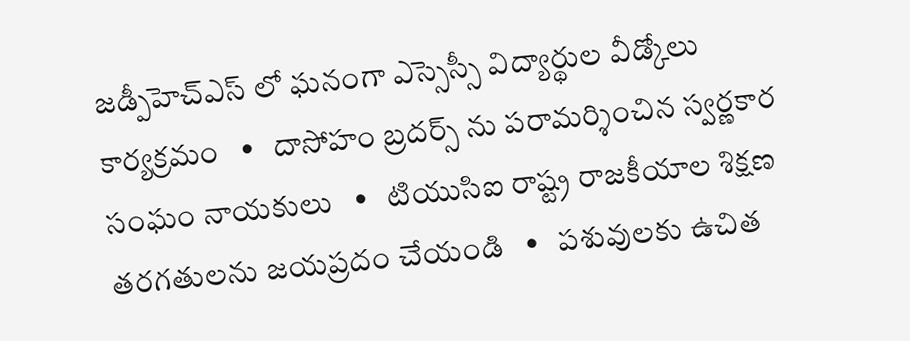జడ్పీహెచ్ఎస్ లో ఘనంగా ఎస్సెస్సీ విద్యార్థుల వీడ్కోలు కార్యక్రమం   •   దాసోహం బ్రదర్స్ ను పరామర్శించిన స్వర్ణకార సంఘం నాయకులు   •   టియుసిఐ రాష్ట్ర రాజకీయాల శిక్షణ తరగతులను జయప్రదం చేయండి   •   పశువులకు ఉచిత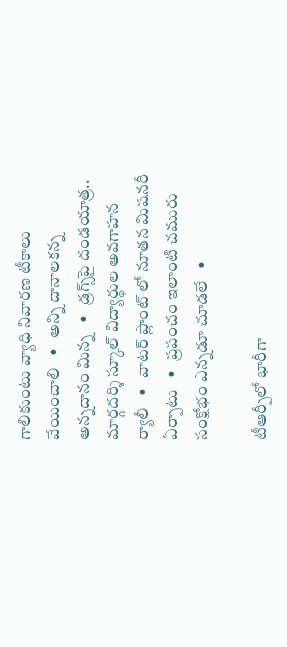గాలికుంటు వ్యాధి నివారణ టీకాలు వేయించాలి   •   అన్ని దానాలకన్న అన్నదానం మిన్న   •   డ్రగ్స్‌పై దండయాత్ర.. మార్గదర్శి స్కూల్ విద్యార్థుల అవగాహన ర్యాలీ   •   వాటర్ ప్లాంట్ లో నూతన మిషనరీ ఏర్పాటు   •   ప్రపంచం ఇలాంటి చమురు సంక్షోభం ఎన్నడూ చూడలే   •

టీఆర్పీలో భారీగా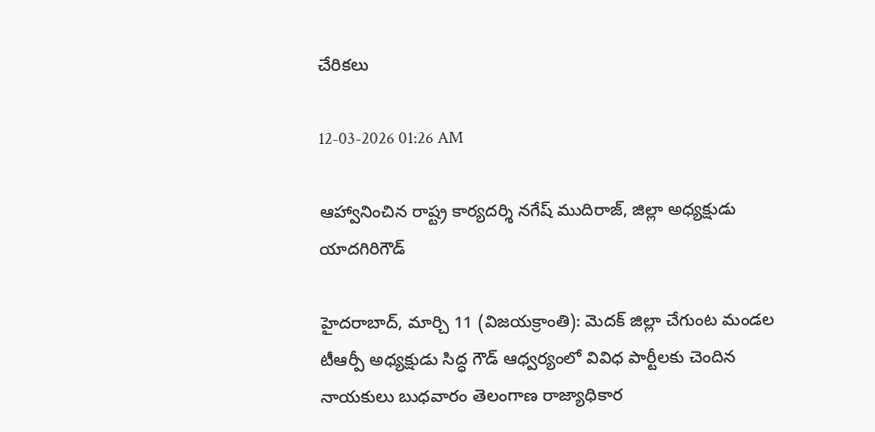చేరికలు

12-03-2026 01:26 AM

ఆహ్వానించిన రాష్ట్ర కార్యదర్శి నగేష్ ముదిరాజ్, జిల్లా అధ్యక్షుడు యాదగిరిగౌడ్

హైదరాబాద్, మార్చి 11 (విజయక్రాంతి): మెదక్ జిల్లా చేగుంట మండల టీఆర్పీ అధ్యక్షుడు సిద్ధ గౌడ్ ఆధ్వర్యంలో వివిధ పార్టీలకు చెందిన నాయకులు బుధవారం తెలంగాణ రాజ్యాధికార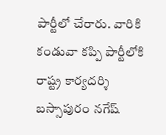పార్టీలో చేరారు. వారికి కండువా కప్పి పార్టీలోకి రాష్ట్ర కార్యదర్శి బస్సాపురం నగేష్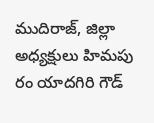ముదిరాజ్, జిల్లా అధ్యక్షులు హిమపు రం యాదగిరి గౌడ్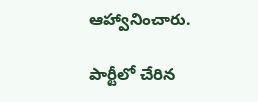ఆహ్వానించారు.

పార్టీలో చేరిన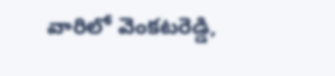వారిలో వెంకటరెడ్డి,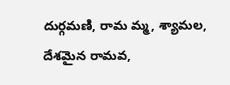దుర్గమణి, రామ మ్మ, శ్యామల, దేశమైన రామవ,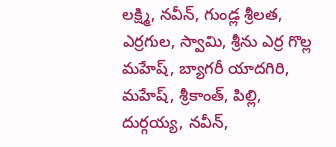లక్ష్మి, నవీన్, గుండ్ల శ్రీలత, ఎర్రగుల, స్వామి, శ్రీను ఎర్ర గొల్ల మహేష్, బ్యాగరీ యాదగిరి, మహేష్, శ్రీకాంత్, పిల్లి, దుర్గయ్య, నవీన్,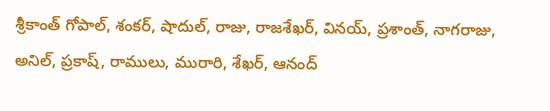శ్రీకాంత్ గోపాల్, శంకర్, షాదుల్, రాజు, రాజశేఖర్, వినయ్, ప్రశాంత్, నాగరాజు, అనిల్, ప్రకాష్, రాములు, మురారి, శేఖర్, ఆనంద్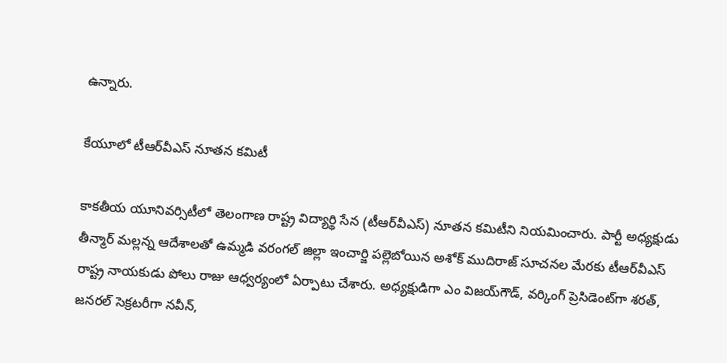ఉన్నారు.

కేయూలో టీఆర్‌వీఎస్ నూతన కమిటీ

కాకతీయ యూనివర్సిటీలో తెలంగాణ రాష్ట్ర విద్యార్థి సేన (టీఆర్‌వీఎస్) నూతన కమిటీని నియమించారు. పార్టీ అధ్యక్షుడు తీన్మార్ మల్లన్న ఆదేశాలతో ఉమ్మడి వరంగల్ జిల్లా ఇంచార్జి పల్లెబోయిన అశోక్ ముదిరాజ్ సూచనల మేరకు టీఆర్‌వీఎస్ రాష్ట్ర నాయకుడు పోలు రాజు ఆధ్వర్యంలో ఏర్పాటు చేశారు. అధ్యక్షుడిగా ఎం విజయ్‌గౌడ్, వర్కింగ్ ప్రెసిడెంట్‌గా శరత్, జనరల్ సెక్రటరీగా నవీన్,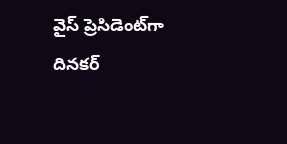వైస్ ప్రెసిడెంట్‌గా దినకర్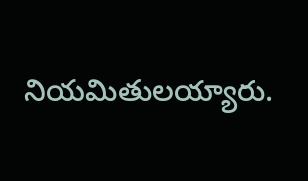నియమితులయ్యారు.